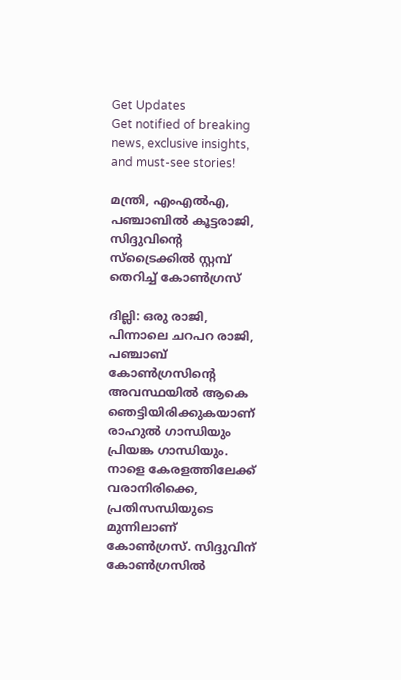Get Updates
Get notified of breaking news, exclusive insights, and must-see stories!

മന്ത്രി, എംഎല്‍എ, പഞ്ചാബില്‍ കൂട്ടരാജി, സിദ്ദുവിന്റെ സ്‌ട്രൈക്കില്‍ സ്റ്റമ്പ് തെറിച്ച് കോണ്‍ഗ്രസ്

ദില്ലി: ഒരു രാജി, പിന്നാലെ ചറപറ രാജി, പഞ്ചാബ് കോണ്‍ഗ്രസിന്റെ അവസ്ഥയില്‍ ആകെ ഞെട്ടിയിരിക്കുകയാണ് രാഹുല്‍ ഗാന്ധിയും പ്രിയങ്ക ഗാന്ധിയും. നാളെ കേരളത്തിലേക്ക് വരാനിരിക്കെ, പ്രതിസന്ധിയുടെ മുന്നിലാണ് കോണ്‍ഗ്രസ്. സിദ്ദുവിന് കോണ്‍ഗ്രസില്‍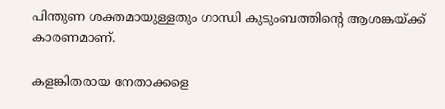പിന്തുണ ശക്തമായുള്ളതും ഗാന്ധി കുടുംബത്തിന്റെ ആശങ്കയ്ക്ക് കാരണമാണ്.

കളങ്കിതരായ നേതാക്കളെ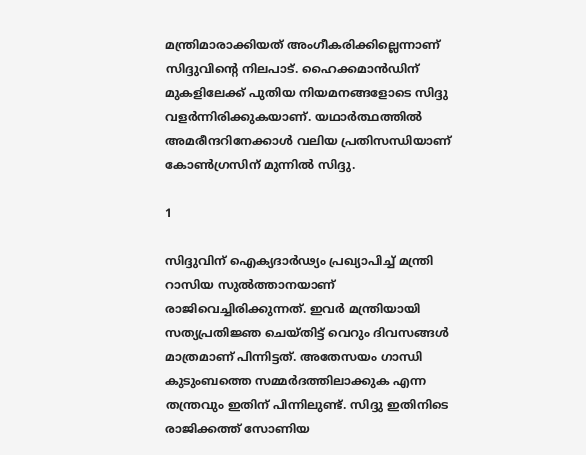മന്ത്രിമാരാക്കിയത് അംഗീകരിക്കില്ലെന്നാണ് സിദ്ദുവിന്റെ നിലപാട്. ഹൈക്കമാന്‍ഡിന് മുകളിലേക്ക് പുതിയ നിയമനങ്ങളോടെ സിദ്ദു വളര്‍ന്നിരിക്കുകയാണ്. യഥാര്‍ത്ഥത്തില്‍ അമരീന്ദറിനേക്കാള്‍ വലിയ പ്രതിസന്ധിയാണ് കോണ്‍ഗ്രസിന് മുന്നില്‍ സിദ്ദു.

1

സിദ്ദുവിന് ഐക്യദാര്‍ഢ്യം പ്രഖ്യാപിച്ച് മന്ത്രി റാസിയ സുല്‍ത്താനയാണ് രാജിവെച്ചിരിക്കുന്നത്. ഇവര്‍ മന്ത്രിയായി സത്യപ്രതിജ്ഞ ചെയ്തിട്ട് വെറും ദിവസങ്ങള്‍ മാത്രമാണ് പിന്നിട്ടത്. അതേസയം ഗാന്ധി കുടുംബത്തെ സമ്മര്‍ദത്തിലാക്കുക എന്ന തന്ത്രവും ഇതിന് പിന്നിലുണ്ട്. സിദ്ദു ഇതിനിടെ രാജിക്കത്ത് സോണിയ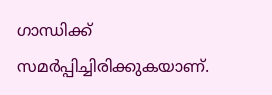ഗാന്ധിക്ക് സമര്‍പ്പിച്ചിരിക്കുകയാണ്.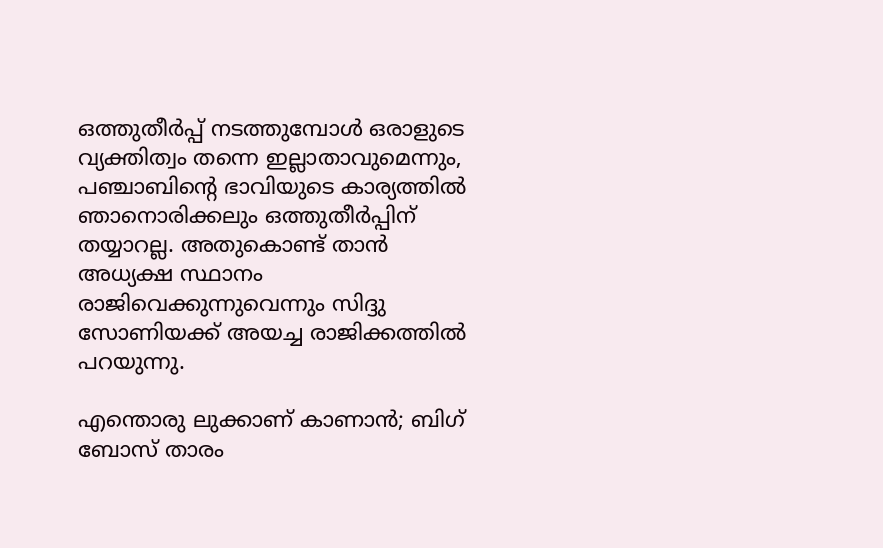ഒത്തുതീര്‍പ്പ് നടത്തുമ്പോള്‍ ഒരാളുടെ വ്യക്തിത്വം തന്നെ ഇല്ലാതാവുമെന്നും, പഞ്ചാബിന്റെ ഭാവിയുടെ കാര്യത്തില്‍ ഞാനൊരിക്കലും ഒത്തുതീര്‍പ്പിന് തയ്യാറല്ല. അതുകൊണ്ട് താന്‍ അധ്യക്ഷ സ്ഥാനം രാജിവെക്കുന്നുവെന്നും സിദ്ദു സോണിയക്ക് അയച്ച രാജിക്കത്തില്‍ പറയുന്നു.

എന്തൊരു ലുക്കാണ് കാണാന്‍; ബിഗ് ബോസ് താരം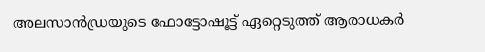അലസാന്‍ഡ്രയുടെ ഫോട്ടോഷൂട്ട് ഏറ്റെടുത്ത് ആരാധകര്‍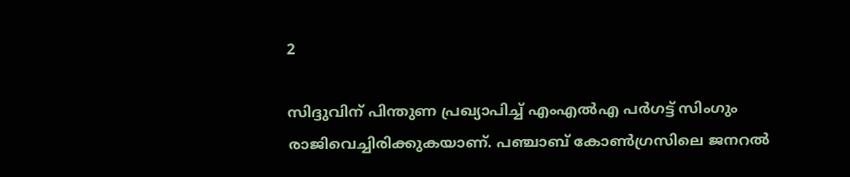2

സിദ്ദുവിന് പിന്തുണ പ്രഖ്യാപിച്ച് എംഎല്‍എ പര്‍ഗട്ട് സിംഗും രാജിവെച്ചിരിക്കുകയാണ്. പഞ്ചാബ് കോണ്‍ഗ്രസിലെ ജനറല്‍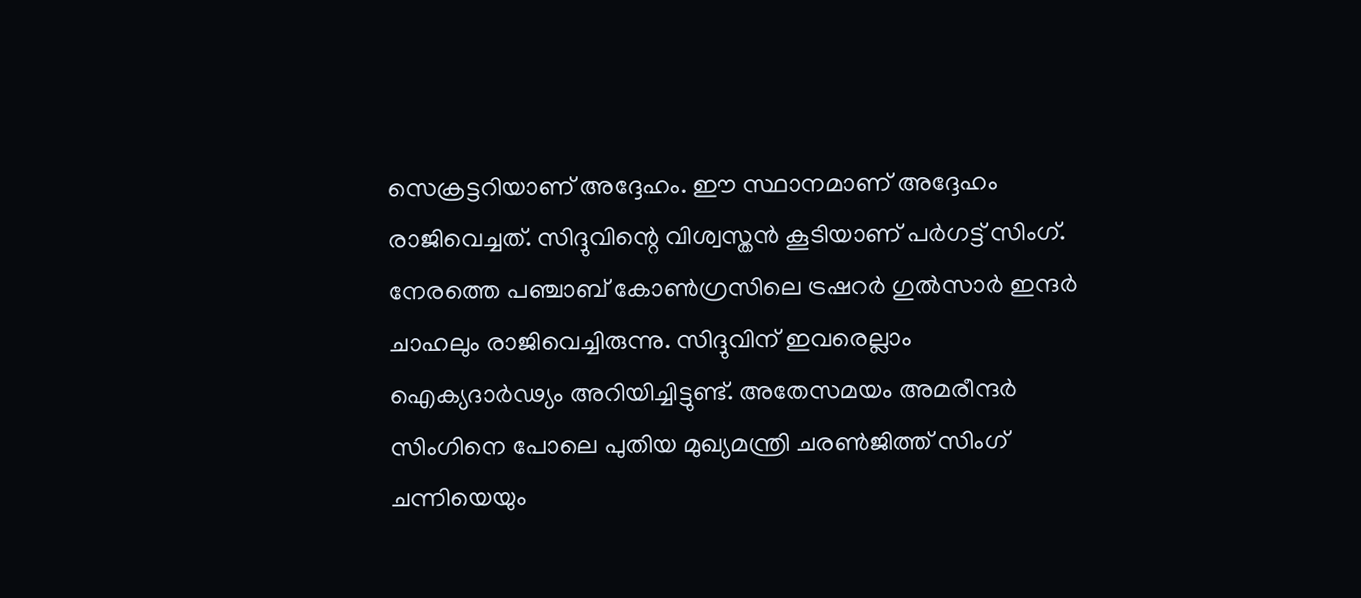സെക്രട്ടറിയാണ് അദ്ദേഹം. ഈ സ്ഥാനമാണ് അദ്ദേഹം രാജിവെച്ചത്. സിദ്ദുവിന്റെ വിശ്വസ്തന്‍ കൂടിയാണ് പര്‍ഗട്ട് സിംഗ്. നേരത്തെ പഞ്ചാബ് കോണ്‍ഗ്രസിലെ ട്രഷറര്‍ ഗുല്‍സാര്‍ ഇന്ദര്‍ ചാഹലും രാജിവെച്ചിരുന്നു. സിദ്ദുവിന് ഇവരെല്ലാം ഐക്യദാര്‍ഢ്യം അറിയിച്ചിട്ടുണ്ട്. അതേസമയം അമരീന്ദര്‍ സിംഗിനെ പോലെ പുതിയ മുഖ്യമന്ത്രി ചരണ്‍ജിത്ത് സിംഗ് ചന്നിയെയും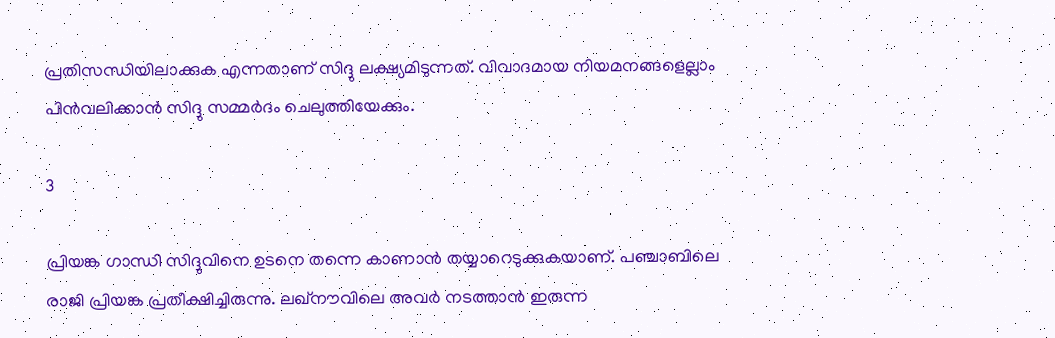പ്രതിസന്ധിയിലാക്കുക എന്നതാണ് സിദ്ദു ലക്ഷ്യമിടുന്നത്. വിവാദമായ നിയമനങ്ങളെല്ലാം പിന്‍വലിക്കാന്‍ സിദ്ദു സമ്മര്‍ദം ചെലുത്തിയേക്കും.

3

പ്രിയങ്ക ഗാന്ധി സിദ്ദുവിനെ ഉടനെ തന്നെ കാണാന്‍ തയ്യാറെടുക്കുകയാണ്. പഞ്ചാബിലെ രാജി പ്രിയങ്ക പ്രതീക്ഷിച്ചിരുന്നു. ലഖ്‌നൗവിലെ അവര്‍ നടത്താന്‍ ഇരുന്ന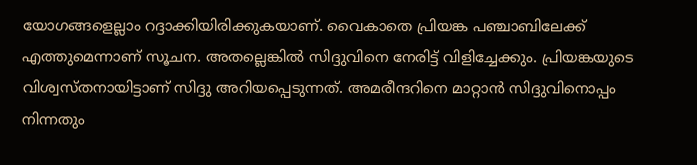യോഗങ്ങളെല്ലാം റദ്ദാക്കിയിരിക്കുകയാണ്. വൈകാതെ പ്രിയങ്ക പഞ്ചാബിലേക്ക് എത്തുമെന്നാണ് സൂചന. അതല്ലെങ്കില്‍ സിദ്ദുവിനെ നേരിട്ട് വിളിച്ചേക്കും. പ്രിയങ്കയുടെ വിശ്വസ്തനായിട്ടാണ് സിദ്ദു അറിയപ്പെടുന്നത്. അമരീന്ദറിനെ മാറ്റാന്‍ സിദ്ദുവിനൊപ്പം നിന്നതും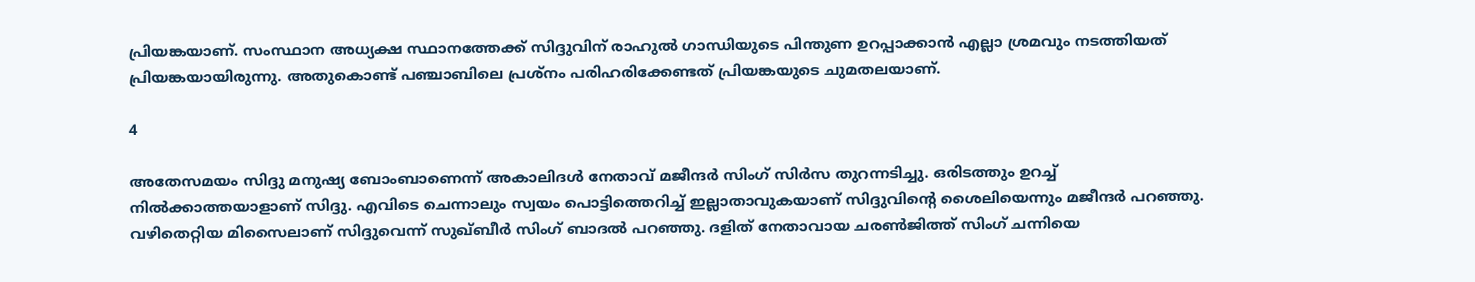പ്രിയങ്കയാണ്. സംസ്ഥാന അധ്യക്ഷ സ്ഥാനത്തേക്ക് സിദ്ദുവിന് രാഹുല്‍ ഗാന്ധിയുടെ പിന്തുണ ഉറപ്പാക്കാന്‍ എല്ലാ ശ്രമവും നടത്തിയത് പ്രിയങ്കയായിരുന്നു. അതുകൊണ്ട് പഞ്ചാബിലെ പ്രശ്‌നം പരിഹരിക്കേണ്ടത് പ്രിയങ്കയുടെ ചുമതലയാണ്.

4

അതേസമയം സിദ്ദു മനുഷ്യ ബോംബാണെന്ന് അകാലിദള്‍ നേതാവ് മജീന്ദര്‍ സിംഗ് സിര്‍സ തുറന്നടിച്ചു. ഒരിടത്തും ഉറച്ച് നില്‍ക്കാത്തയാളാണ് സിദ്ദു. എവിടെ ചെന്നാലും സ്വയം പൊട്ടിത്തെറിച്ച് ഇല്ലാതാവുകയാണ് സിദ്ദുവിന്റെ ശൈലിയെന്നും മജീന്ദര്‍ പറഞ്ഞു. വഴിതെറ്റിയ മിസൈലാണ് സിദ്ദുവെന്ന് സുഖ്ബീര്‍ സിംഗ് ബാദല്‍ പറഞ്ഞു. ദളിത് നേതാവായ ചരണ്‍ജിത്ത് സിംഗ് ചന്നിയെ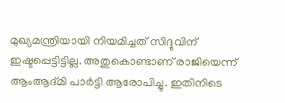മുഖ്യമന്ത്രിയായി നിയമിച്ചത് സിദ്ദുവിന് ഇഷ്ടപ്പെട്ടിട്ടില്ല. അതുകൊണ്ടാണ് രാജിയെന്ന് ആംആദ്മി പാര്‍ട്ടി ആരോപിച്ചു. ഇതിനിടെ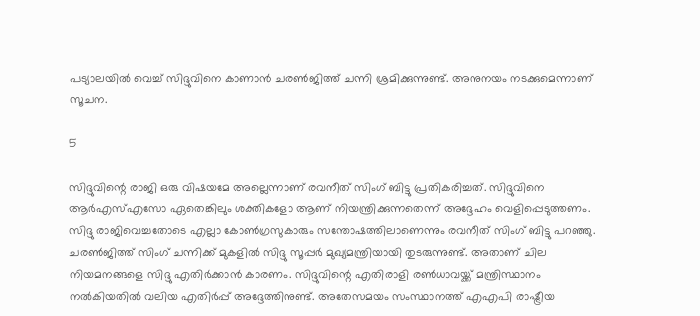പട്യാലയില്‍ വെച്ച് സിദ്ദുവിനെ കാണാന്‍ ചരണ്‍ജിത്ത് ചന്നി ശ്രമിക്കുന്നുണ്ട്. അനുനയം നടക്കുമെന്നാണ് സൂചന.

5

സിദ്ദുവിന്റെ രാജി ഒരു വിഷയമേ അല്ലെന്നാണ് രവനീത് സിംഗ് ബിട്ടു പ്രതികരിച്ചത്. സിദ്ദുവിനെ ആര്‍എസ്എസോ ഏതെങ്കിലും ശക്തികളോ ആണ് നിയന്ത്രിക്കുന്നതെന്ന് അദ്ദേഹം വെളിപ്പെടുത്തണം. സിദ്ദു രാജിവെച്ചതോടെ എല്ലാ കോണ്‍ഗ്രസുകാരും സന്തോഷത്തിലാണെന്നും രവനീത് സിംഗ് ബിട്ടു പറഞ്ഞു. ചരണ്‍ജിത്ത് സിംഗ് ചന്നിക്ക് മുകളില്‍ സിദ്ദു സൂപ്പര്‍ മുഖ്യമന്ത്രിയായി തുടരുന്നുണ്ട്. അതാണ് ചില നിയമനങ്ങളെ സിദ്ദു എതിര്‍ക്കാന്‍ കാരണം. സിദ്ദുവിന്റെ എതിരാളി രണ്‍ധാവയ്ക്ക് മന്ത്രിസ്ഥാനം നല്‍കിയതില്‍ വലിയ എതിര്‍പ്പ് അദ്ദേത്തിനുണ്ട്. അതേസമയം സംസ്ഥാനത്ത് എഎപി രാഷ്ട്രീയ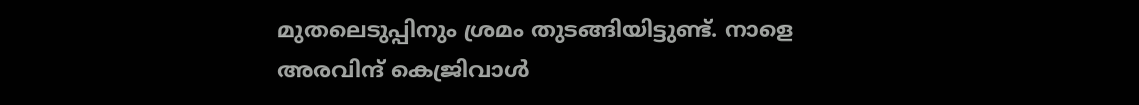മുതലെടുപ്പിനും ശ്രമം തുടങ്ങിയിട്ടുണ്ട്. നാളെ അരവിന്ദ് കെജ്രിവാള്‍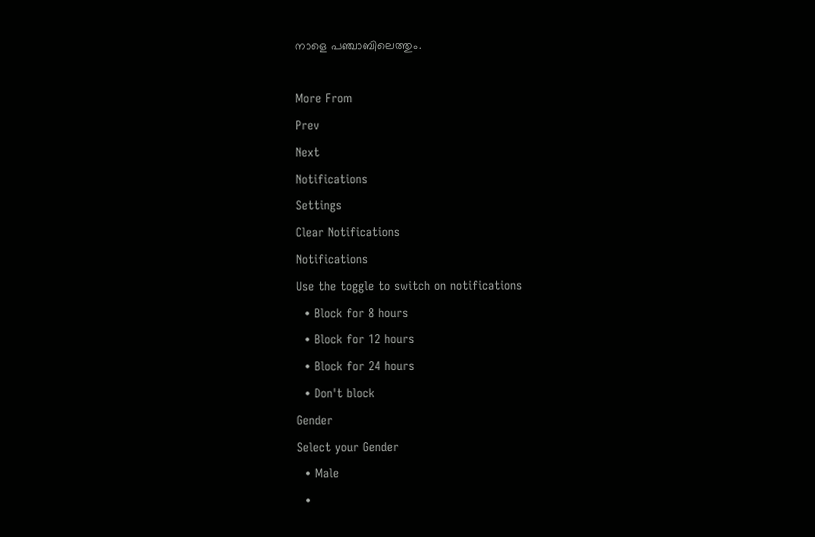നാളെ പഞ്ചാബിലെത്തും.

More From
Prev
Next
Notifications
Settings
Clear Notifications
Notifications
Use the toggle to switch on notifications
  • Block for 8 hours
  • Block for 12 hours
  • Block for 24 hours
  • Don't block
Gender
Select your Gender
  • Male
  •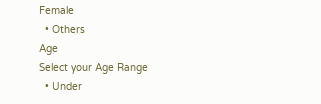Female
  • Others
Age
Select your Age Range
  • Under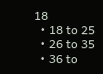18
  • 18 to 25
  • 26 to 35
  • 36 to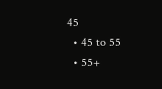45
  • 45 to 55
  • 55+